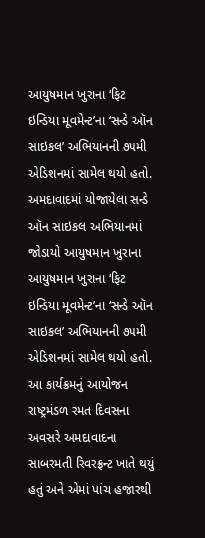આયુષમાન ખુરાના ‘ફિટ ઇન્ડિયા મૂવમેન્ટ’ના ‘સન્ડે ઑન સાઇકલ’ અભિયાનની ૭૫મી એડિશનમાં સામેલ થયો હતો.
અમદાવાદમાં યોજાયેલા સન્ડે ઑન સાઇકલ અભિયાનમાં જોડાયો આયુષમાન ખુરાના
આયુષમાન ખુરાના ‘ફિટ ઇન્ડિયા મૂવમેન્ટ’ના ‘સન્ડે ઑન સાઇકલ’ અભિયાનની ૭૫મી એડિશનમાં સામેલ થયો હતો. આ કાર્યક્રમનું આયોજન રાષ્ટ્રમંડળ રમત દિવસના અવસરે અમદાવાદના સાબરમતી રિવરફ્રન્ટ ખાતે થયું હતું અને એમાં પાંચ હજારથી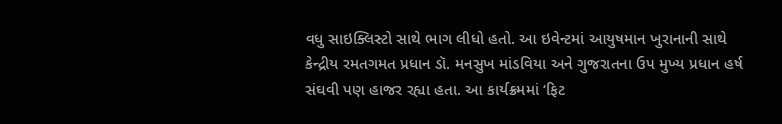વધુ સાઇક્લિસ્ટો સાથે ભાગ લીધો હતો. આ ઇવેન્ટમાં આયુષમાન ખુરાનાની સાથે કેન્દ્રીય રમતગમત પ્રધાન ડૉ. મનસુખ માંડવિયા અને ગુજરાતના ઉપ મુખ્ય પ્રધાન હર્ષ સંઘવી પણ હાજર રહ્યા હતા. આ કાર્યક્રમમાં ‘ફિટ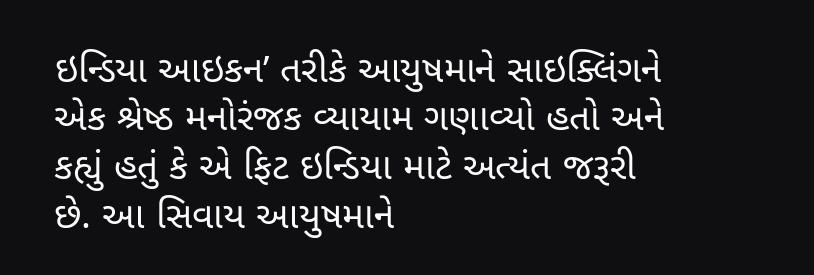ઇન્ડિયા આઇકન’ તરીકે આયુષમાને સાઇક્લિંગને એક શ્રેષ્ઠ મનોરંજક વ્યાયામ ગણાવ્યો હતો અને કહ્યું હતું કે એ ફિટ ઇન્ડિયા માટે અત્યંત જરૂરી છે. આ સિવાય આયુષમાને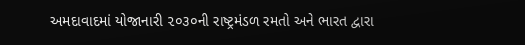અમદાવાદમાં યોજાનારી ૨૦૩૦ની રાષ્ટ્રમંડળ રમતો અને ભારત દ્વારા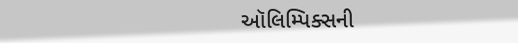ઑલિમ્પિક્સની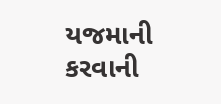યજમાની કરવાની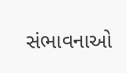સંભાવનાઓ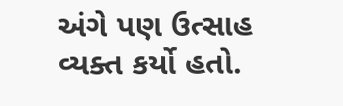અંગે પણ ઉત્સાહ વ્યક્ત કર્યો હતો.